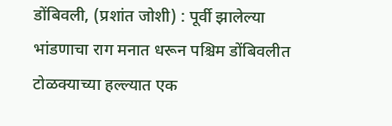डोंबिवली, (प्रशांत जोशी) : पूर्वी झालेल्या भांडणाचा राग मनात धरून पश्चिम डोंबिवलीत टोळक्याच्या हल्ल्यात एक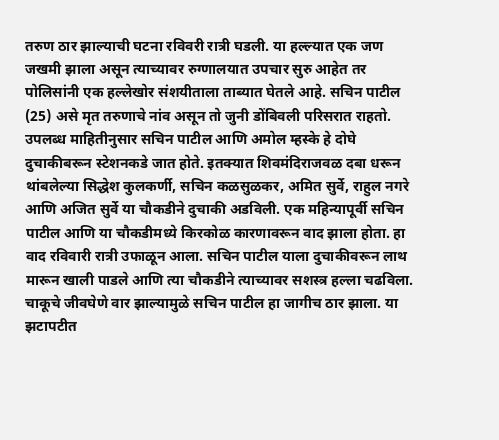तरुण ठार झाल्याची घटना रविवरी रात्री घडली. या हल्ल्यात एक जण जखमी झाला असून त्याच्यावर रुग्णालयात उपचार सुरु आहेत तर पोलिसांनी एक हल्लेखोर संशयीताला ताब्यात घेतले आहे. सचिन पाटील (25) असे मृत तरुणाचे नांव असून तो जुनी डोंबिवली परिसरात राहतो.
उपलब्ध माहितीनुसार सचिन पाटील आणि अमोल म्हस्के हे दोघे दुचाकीबरून स्टेशनकडे जात होते. इतक्यात शिवमंदिराजवळ दबा धरून थांबलेल्या सिद्धेश कुलकर्णी, सचिन कळसुळकर, अमित सुर्वे, राहुल नगरे आणि अजित सुर्वे या चौकडीने दुचाकी अडविली. एक महिन्यापूर्वी सचिन पाटील आणि या चौकडीमध्ये किरकोळ कारणावरून वाद झाला होता. हा वाद रविवारी रात्री उफाळून आला. सचिन पाटील याला दुचाकीवरून लाथ मारून खाली पाडले आणि त्या चौकडीने त्याच्यावर सशस्त्र हल्ला चढविला. चाकूचे जीवघेणे वार झाल्यामुळे सचिन पाटील हा जागीच ठार झाला. या झटापटीत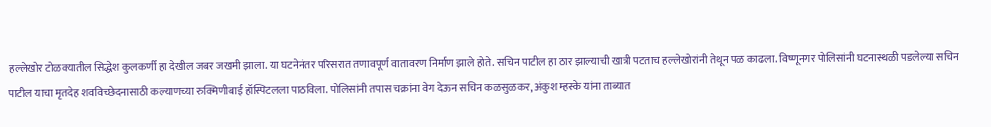हल्लेखोर टोळक्यातील सिद्धेश कुलकर्णी हा देखील जबर जखमी झाला. या घटनेनंतर परिसरात तणावपूर्ण वातावरण निर्माण झाले होते. सचिन पाटील हा ठार झाल्याची खात्री पटताच हल्लेखोरांनी तेथून पळ काढला. विष्णूनगर पोलिसांनी घटनास्थळी पडलेल्या सचिन पाटील याचा मृतदेह शवविच्छेदनासाठी कल्याणच्या रुक्मिणीबाई हॉस्पिटलला पाठविला. पोलिसांनी तपास चक्रांना वेग देऊन सचिन कळसुळकर, अंकुश म्हस्के यांना ताब्यात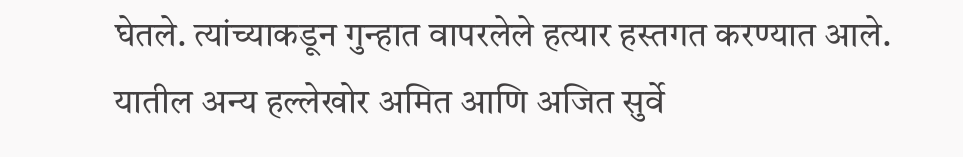घेतले. त्यांच्याकडून गुन्हात वापरलेले हत्यार हस्तगत करण्यात आले. यातील अन्य हल्लेखोर अमित आणि अजित सुर्वे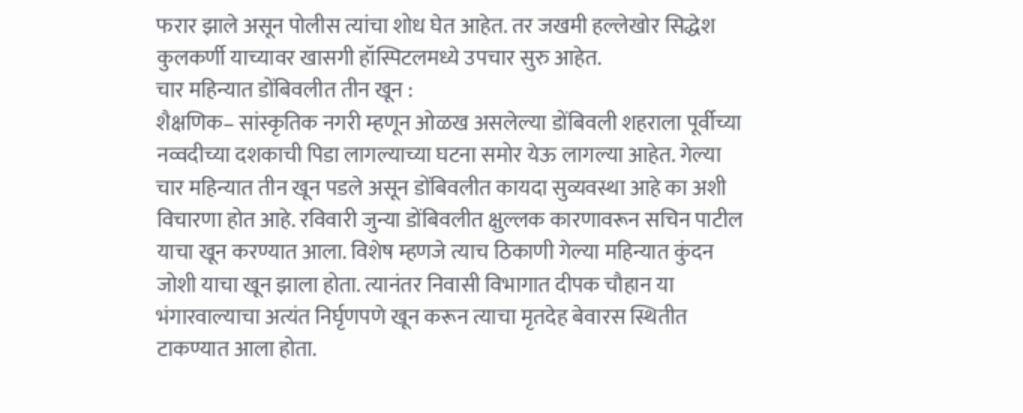फरार झाले असून पोलीस त्यांचा शोध घेत आहेत. तर जखमी हल्लेखोर सिद्धेश कुलकर्णी याच्यावर खासगी हॉस्पिटलमध्ये उपचार सुरु आहेत.
चार महिन्यात डोंबिवलीत तीन खून :
शैक्षणिक– सांस्कृतिक नगरी म्हणून ओळख असलेल्या डोंबिवली शहराला पूर्वीच्या नव्वदीच्या दशकाची पिडा लागल्याच्या घटना समोर येऊ लागल्या आहेत. गेल्या चार महिन्यात तीन खून पडले असून डोंबिवलीत कायदा सुव्यवस्था आहे का अशी विचारणा होत आहे. रविवारी जुन्या डोंबिवलीत क्षुल्लक कारणावरून सचिन पाटील याचा खून करण्यात आला. विशेष म्हणजे त्याच ठिकाणी गेल्या महिन्यात कुंदन जोशी याचा खून झाला होता. त्यानंतर निवासी विभागात दीपक चौहान या भंगारवाल्याचा अत्यंत निर्घृणपणे खून करून त्याचा मृतदेह बेवारस स्थितीत टाकण्यात आला होता.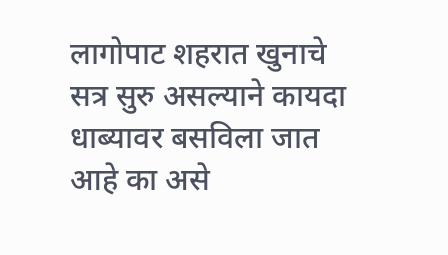लागोपाट शहरात खुनाचे सत्र सुरु असल्याने कायदा धाब्यावर बसविला जात आहे का असे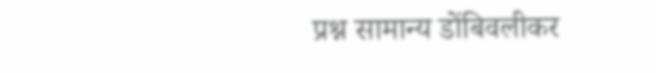प्रश्न सामान्य डोंबिवलीकर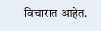विचारात आहेत.